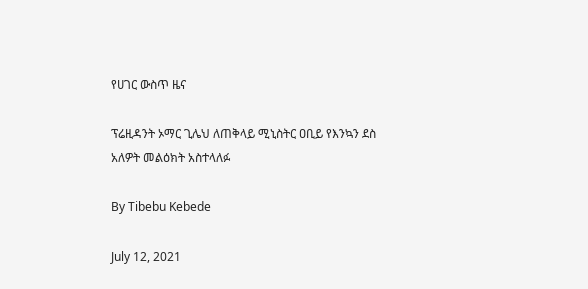የሀገር ውስጥ ዜና

ፕሬዚዳንት ኦማር ጊሌህ ለጠቅላይ ሚኒስትር ዐቢይ የእንኳን ደስ አለዎት መልዕክት አስተላለፉ

By Tibebu Kebede

July 12, 2021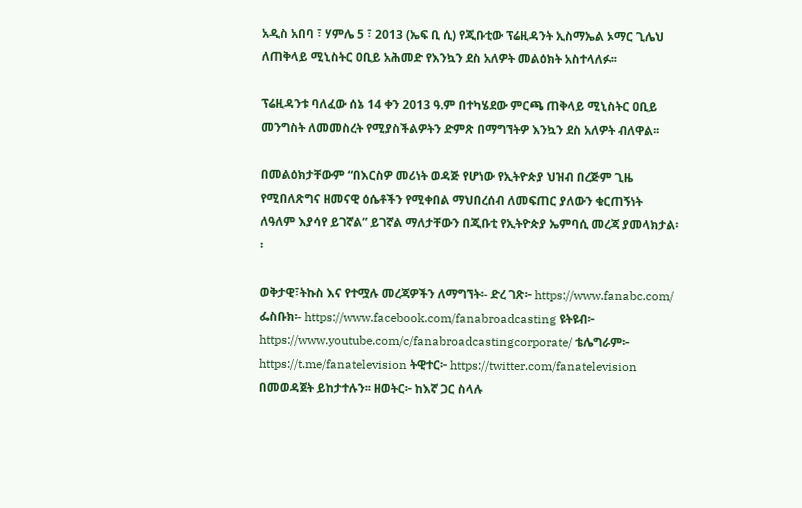አዲስ አበባ ፣ ሃምሌ 5 ፣ 2013 (ኤፍ ቢ ሲ) የጂቡቲው ፕሬዚዳንት ኢስማኤል ኦማር ጊሌህ ለጠቅላይ ሚኒስትር ዐቢይ አሕመድ የእንኳን ደስ አለዎት መልዕክት አስተላለፉ፡፡

ፕሬዚዳንቱ ባለፈው ሰኔ 14 ቀን 2013 ዓ.ም በተካሄደው ምርጫ ጠቅላይ ሚኒስትር ዐቢይ መንግስት ለመመስረት የሚያስችልዎትን ድምጽ በማግኘትዎ እንኳን ደስ አለዎት ብለዋል፡፡

በመልዕክታቸውም “በእርስዎ መሪነት ወዳጅ የሆነው የኢትዮጵያ ህዝብ በረጅም ጊዜ የሚበለጽግና ዘመናዊ ዕሴቶችን የሚቀበል ማህበረሰብ ለመፍጠር ያለውን ቁርጠኝነት ለዓለም እያሳየ ይገኛል” ይገኛል ማለታቸውን በጂቡቲ የኢትዮጵያ ኤምባሲ መረጃ ያመላክታል፡፡

ወቅታዊ፣ትኩስ እና የተሟሉ መረጃዎችን ለማግኘት፡- ድረ ገጽ፦ https://www.fanabc.com/ ፌስቡክ፡- https://www.facebook.com/fanabroadcasting ዩትዩብ፦ https://www.youtube.com/c/fanabroadcastingcorporate/ ቴሌግራም፦ https://t.me/fanatelevision ትዊተር፦ https://twitter.com/fanatelevision በመወዳጀት ይከታተሉን፡፡ ዘወትር፦ ከእኛ ጋር ስላሉ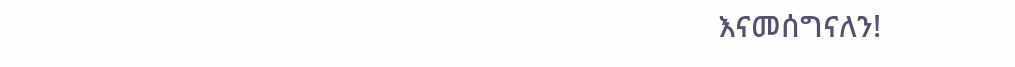እናመሰግናለን!